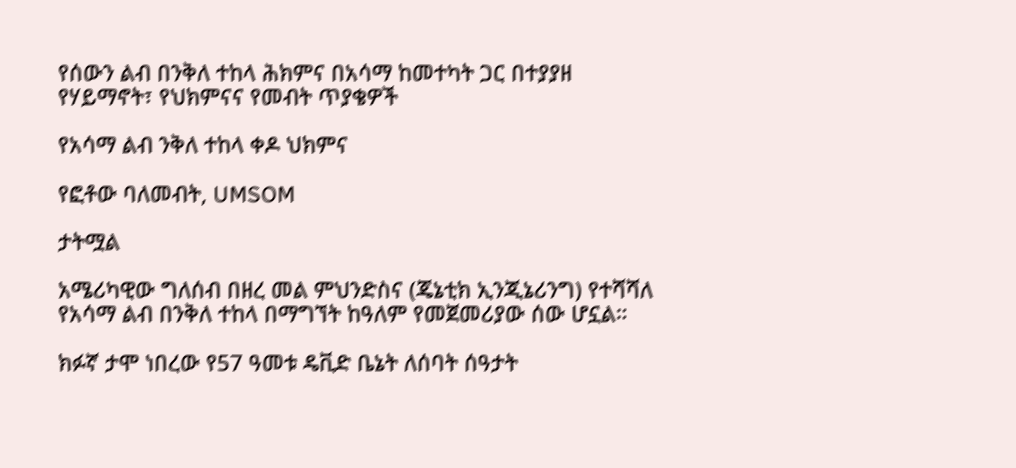የሰውን ልብ በንቅለ ተከላ ሕክምና በአሳማ ከመተካት ጋር በተያያዘ የሃይማኖት፣ የህክምናና የመብት ጥያቄዎች

የአሳማ ልብ ንቅለ ተከላ ቀዶ ህክምና

የፎቶው ባለመብት, UMSOM

ታትሟል

አሜሪካዊው ግለሰብ በዘረ መል ምህንድስና (ጄኔቲክ ኢንጂኔሪንግ) የተሻሻለ የአሳማ ልብ በንቅለ ተከላ በማግኘት ከዓለም የመጀመሪያው ሰው ሆኗል።

ክፉኛ ታሞ ነበረው የ57 ዓመቱ ዴቪድ ቤኔት ለሰባት ሰዓታት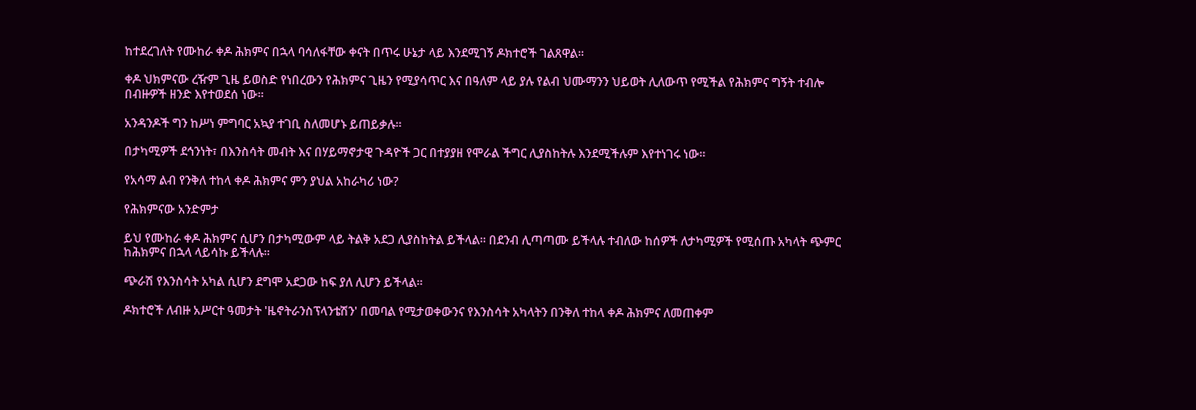ከተደረገለት የሙከራ ቀዶ ሕክምና በኋላ ባሳለፋቸው ቀናት በጥሩ ሁኔታ ላይ እንደሚገኝ ዶክተሮች ገልጸዋል።

ቀዶ ህክምናው ረዥም ጊዜ ይወስድ የነበረውን የሕክምና ጊዜን የሚያሳጥር እና በዓለም ላይ ያሉ የልብ ህሙማንን ህይወት ሊለውጥ የሚችል የሕክምና ግኝት ተብሎ በብዙዎች ዘንድ እየተወደሰ ነው።

አንዳንዶች ግን ከሥነ ምግባር አኳያ ተገቢ ስለመሆኑ ይጠይቃሉ።

በታካሚዎች ደኅንነት፣ በእንስሳት መብት እና በሃይማኖታዊ ጉዳዮች ጋር በተያያዘ የሞራል ችግር ሊያስከትሉ እንደሚችሉም እየተነገሩ ነው።

የአሳማ ልብ የንቅለ ተከላ ቀዶ ሕክምና ምን ያህል አከራካሪ ነው?

የሕክምናው አንድምታ

ይህ የሙከራ ቀዶ ሕክምና ሲሆን በታካሚውም ላይ ትልቅ አደጋ ሊያስከትል ይችላል። በደንብ ሊጣጣሙ ይችላሉ ተብለው ከሰዎች ለታካሚዎች የሚሰጡ አካላት ጭምር ከሕክምና በኋላ ላይሳኩ ይችላሉ።

ጭራሽ የእንስሳት አካል ሲሆን ደግሞ አደጋው ከፍ ያለ ሊሆን ይችላል።

ዶክተሮች ለብዙ አሥርተ ዓመታት 'ዜኖትራንስፕላንቴሽን' በመባል የሚታወቀውንና የእንስሳት አካላትን በንቅለ ተከላ ቀዶ ሕክምና ለመጠቀም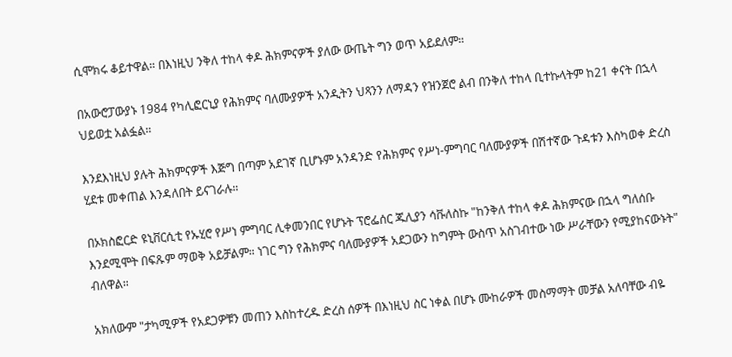ሲሞክሩ ቆይተዋል። በእነዚህ ንቅለ ተከላ ቀዶ ሕክምናዎች ያለው ውጤት ግን ወጥ አይደለም።

በአውሮፓውያኑ 1984 የካሊፎርኒያ የሕክምና ባለሙያዎች አንዲትን ህጻንን ለማዳን የዝንጀሮ ልብ በንቅለ ተከላ ቢተኩላትም ከ21 ቀናት በኋላ ህይወቷ አልፏል።

እንደእነዚህ ያሉት ሕክምናዎች እጅግ በጣም አደገኛ ቢሆኑም አንዳንድ የሕክምና የሥነ-ምግባር ባለሙያዎች በሽተኛው ጉዳቱን እስካወቀ ድረስ ሂደቱ መቀጠል እንዳለበት ይናገራሉ።

በኦክስፎርድ ዩኒቨርሲቲ የኡሂሮ የሥነ ምግባር ሊቀመንበር የሆኑት ፕሮፌሰር ጁሊያን ሳቩለስኩ "ከንቅለ ተከላ ቀዶ ሕክምናው በኋላ ግለሰቡ እንደሚሞት በፍጹም ማወቅ አይቻልም። ነገር ግን የሕክምና ባለሙያዎች አደጋውን ከግምት ውስጥ አስገብተው ነው ሥራቸውን የሚያከናውኑት" ብለዋል።

አክለውም "ታካሚዎች የአደጋዎቹን መጠን እስከተረዱ ድረስ ሰዎች በእነዚህ ስር ነቀል በሆኑ ሙከራዎች መስማማት መቻል አለባቸው ብዬ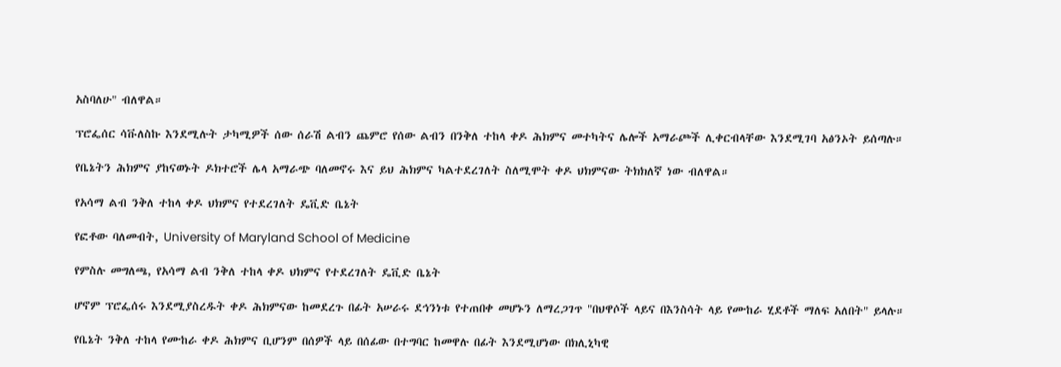አስባለሁ" ብለዋል።

ፕሮፌሰር ሳቩለስኩ እንደሚሉት ታካሚዎች ሰው ሰራሽ ልብን ጨምሮ የሰው ልብን በንቅለ ተከላ ቀዶ ሕክምና መተካትና ሌሎች አማራጮች ሊቀርብላቸው እንደሚገባ አፅንኦት ይሰጣሉ።

የቤኔትን ሕክምና ያከናወኑት ዶክተሮች ሌላ አማራጭ ባለመኖሩ እና ይህ ሕክምና ካልተደረገለት ስለሚሞት ቀዶ ህክምናው ትክክለኛ ነው ብለዋል።

የአሳማ ልብ ንቅለ ተከላ ቀዶ ህክምና የተደረገለት ዴቪድ ቤኔት

የፎቶው ባለመብት, University of Maryland School of Medicine

የምስሉ መግለጫ, የአሳማ ልብ ንቅለ ተከላ ቀዶ ህክምና የተደረገለት ዴቪድ ቤኔት

ሆኖም ፕሮፌሰሩ እንደሚያስረዱት ቀዶ ሕክምናው ከመደረጉ በፊት አሠራሩ ደኅንነቱ የተጠበቀ መሆኑን ለማረጋገጥ "በህዋሶች ላይና በእንስሳት ላይ የሙከራ ሂደቶች ማለፍ አለበት" ይላሉ።

የቤኔት ንቅለ ተከላ የሙከራ ቀዶ ሕክምና ቢሆንም በሰዎች ላይ በሰፊው በተግባር ከመዋሉ በፊት እንደሚሆነው በክሊኒካዊ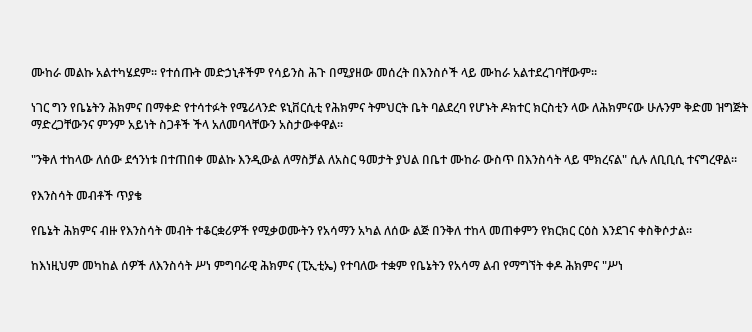ሙከራ መልኩ አልተካሄደም። የተሰጡት መድኃኒቶችም የሳይንስ ሕጉ በሚያዘው መሰረት በእንስሶች ላይ ሙከራ አልተደረገባቸውም።

ነገር ግን የቤኔትን ሕክምና በማቀድ የተሳተፉት የሜሪላንድ ዩኒቨርሲቲ የሕክምና ትምህርት ቤት ባልደረባ የሆኑት ዶክተር ክርስቲን ላው ለሕክምናው ሁሉንም ቅድመ ዝግጅት ማድረጋቸውንና ምንም አይነት ስጋቶች ችላ አለመባላቸውን አስታውቀዋል።

"ንቅለ ተከላው ለሰው ደኅንነቱ በተጠበቀ መልኩ እንዲውል ለማስቻል ለአስር ዓመታት ያህል በቤተ ሙከራ ውስጥ በእንስሳት ላይ ሞክረናል" ሲሉ ለቢቢሲ ተናግረዋል።

የእንስሳት መብቶች ጥያቄ

የቤኔት ሕክምና ብዙ የእንስሳት መብት ተቆርቋሪዎች የሚቃወሙትን የአሳማን አካል ለሰው ልጅ በንቅለ ተከላ መጠቀምን የክርክር ርዕስ እንደገና ቀስቅሶታል።

ከእነዚህም መካከል ሰዎች ለእንስሳት ሥነ ምግባራዊ ሕክምና (ፒኢቲኤ) የተባለው ተቋም የቤኔትን የአሳማ ልብ የማግኘት ቀዶ ሕክምና "ሥነ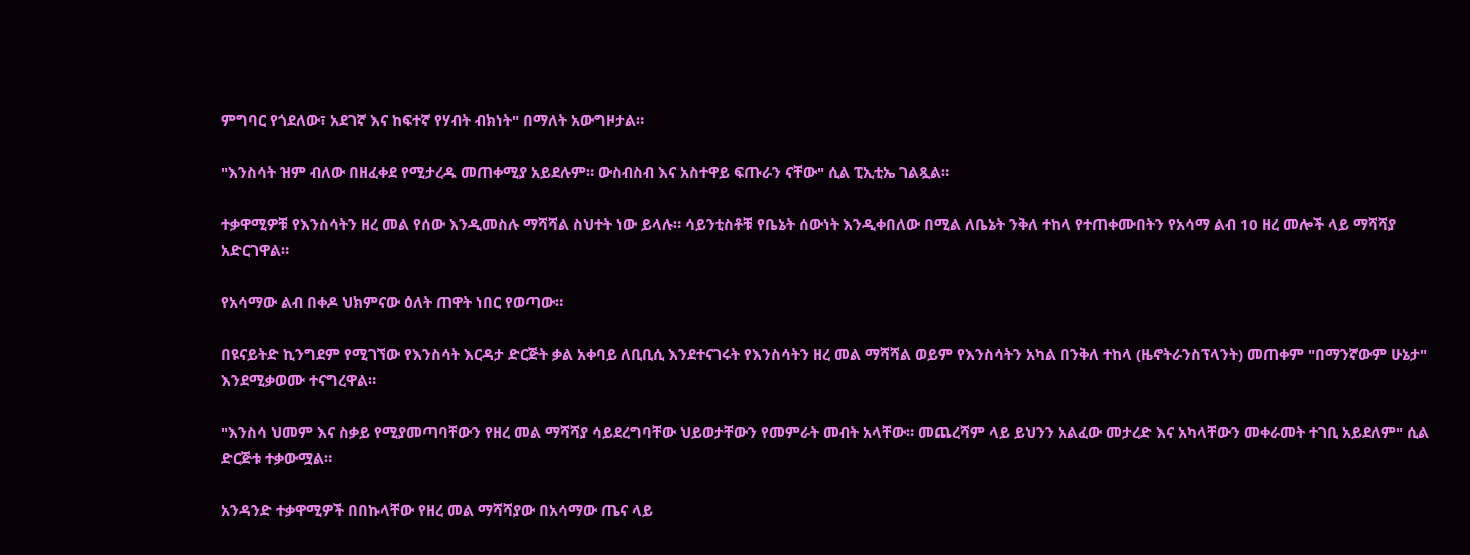ምግባር የጎደለው፣ አደገኛ እና ከፍተኛ የሃብት ብክነት" በማለት አውግዞታል።

"እንስሳት ዝም ብለው በዘፈቀደ የሚታረዱ መጠቀሚያ አይደሉም። ውስብስብ እና አስተዋይ ፍጡራን ናቸው" ሲል ፒኢቲኤ ገልጿል።

ተቃዋሚዎቹ የእንስሳትን ዘረ መል የሰው እንዲመስሉ ማሻሻል ስህተት ነው ይላሉ። ሳይንቲስቶቹ የቤኔት ሰውነት እንዲቀበለው በሚል ለቤኔት ንቅለ ተከላ የተጠቀሙበትን የአሳማ ልብ 10 ዘረ መሎች ላይ ማሻሻያ አድርገዋል።

የአሳማው ልብ በቀዶ ህክምናው ዕለት ጠዋት ነበር የወጣው።

በዩናይትድ ኪንግደም የሚገኘው የእንስሳት እርዳታ ድርጅት ቃል አቀባይ ለቢቢሲ እንደተናገሩት የእንስሳትን ዘረ መል ማሻሻል ወይም የእንስሳትን አካል በንቅለ ተከላ (ዜኖትራንስፕላንት) መጠቀም "በማንኛውም ሁኔታ" እንደሚቃወሙ ተናግረዋል።

"እንስሳ ህመም እና ስቃይ የሚያመጣባቸውን የዘረ መል ማሻሻያ ሳይደረግባቸው ህይወታቸውን የመምራት መብት አላቸው። መጨረሻም ላይ ይህንን አልፈው መታረድ እና አካላቸውን መቀራመት ተገቢ አይደለም" ሲል ድርጅቱ ተቃውሟል።

አንዳንድ ተቃዋሚዎች በበኩላቸው የዘረ መል ማሻሻያው በአሳማው ጤና ላይ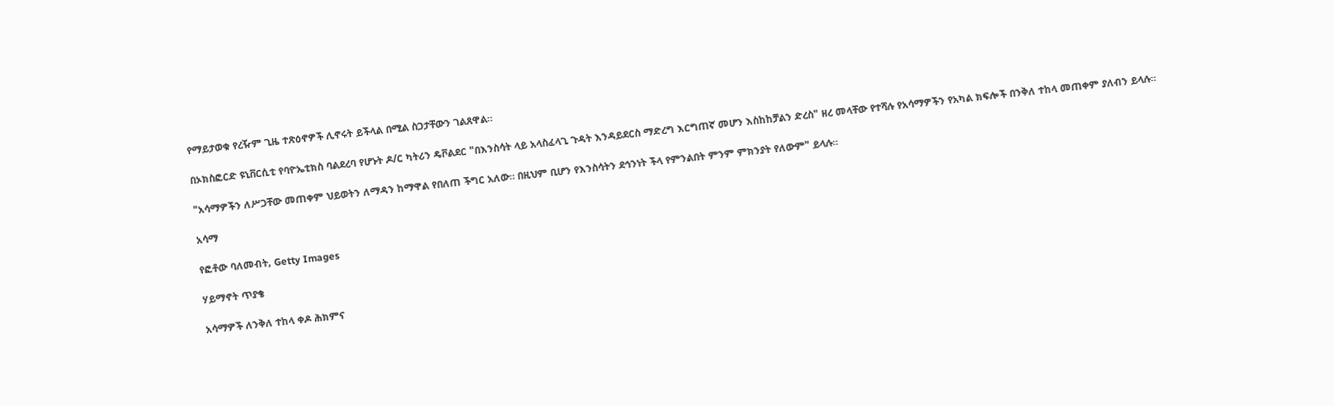የማይታወቁ የረዥም ጊዜ ተጽዕኖዎች ሊኖሩት ይችላል በሚል ስጋታቸውን ገልጸዋል።

በኦክስፎርድ ዩኒቨርሲቲ የባዮኤቲክስ ባልደረባ የሆኑት ዶ/ር ካትሪን ዴቮልደር "በእንስሳት ላይ አላስፈላጊ ጉዳት እንዳይደርስ ማድረግ እርግጠኛ መሆን እስከከቻልን ድረስ" ዘረ መላቸው የተሻሉ የአሳማዎችን የአካል ክፍሎች በንቅለ ተከላ መጠቀም ያለብን ይላሉ።

"አሳማዎችን ለሥጋቸው መጠቀም ህይወትን ለማዳን ከማዋል የበለጠ ችግር አለው። በዚህም ቢሆን የእንስሳትን ደኅንነት ችላ የምንልበት ምንም ምክንያት የለውም" ይላሉ።

አሳማ

የፎቶው ባለመብት, Getty Images

ሃይማኖት ጥያቄ

አሳማዎች ለንቅለ ተከላ ቀዶ ሕክምና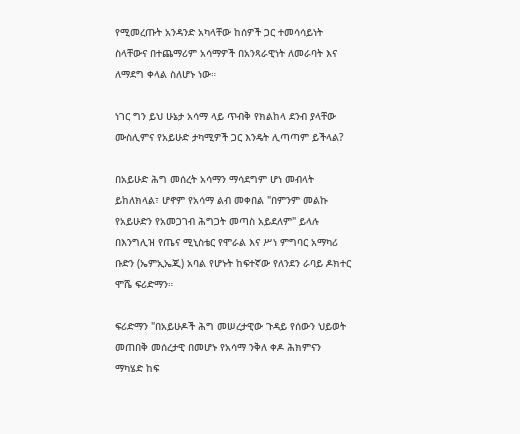የሚመረጡት አንዳንድ አካላቸው ከሰዎች ጋር ተመሳሳይነት ስላቸውና በተጨማሪም አሳማዎች በአንጻራዊነት ለመራባት እና ለማደግ ቀላል ስለሆኑ ነው።

ነገር ግን ይህ ሁኔታ አሳማ ላይ ጥብቅ የክልከላ ደንብ ያላቸው ሙስሊምና የአይሁድ ታካሚዎች ጋር እንዴት ሊጣጣም ይችላል?

በአይሁድ ሕግ መሰረት አሳማን ማሳደግም ሆነ መብላት ይከለክላል፣ ሆኖም የአሳማ ልብ መቀበል "በምንም መልኩ የአይሁድን የአመጋገብ ሕግጋት መጣስ አይደለም" ይላሉ በእንግሊዝ የጤና ሚኒስቴር የሞራል እና ሥነ ምግባር አማካሪ ቡድን (ኤምኢኤጂ) አባል የሆኑት ከፍተኛው የለንደን ራባይ ዶክተር ሞሼ ፍሪድማን።

ፍሪድማን "በአይሁዶች ሕግ መሠረታዊው ጉዳይ የሰውን ህይወት መጠበቅ መሰረታዊ በመሆኑ የአሳማ ንቅለ ቀዶ ሕክምናን ማካሄድ ከፍ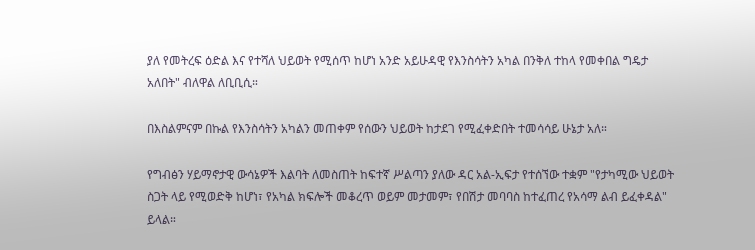ያለ የመትረፍ ዕድል እና የተሻለ ህይወት የሚሰጥ ከሆነ አንድ አይሁዳዊ የእንስሳትን አካል በንቅለ ተከላ የመቀበል ግዴታ አለበት" ብለዋል ለቢቢሲ።

በእስልምናም በኩል የእንስሳትን አካልን መጠቀም የሰውን ህይወት ከታደገ የሚፈቀድበት ተመሳሳይ ሁኔታ አለ።

የግብፅን ሃይማኖታዊ ውሳኔዎች እልባት ለመስጠት ከፍተኛ ሥልጣን ያለው ዳር አል-ኢፍታ የተሰኘው ተቋም "የታካሚው ህይወት ስጋት ላይ የሚወድቅ ከሆነ፣ የአካል ክፍሎች መቆረጥ ወይም መታመም፣ የበሽታ መባባስ ከተፈጠረ የአሳማ ልብ ይፈቀዳል" ይላል።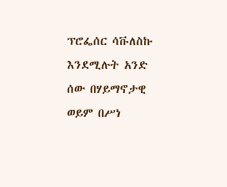ፕሮፌሰር ሳቩለስኩ እንደሚሉት አንድ ሰው በሃይማኖታዊ ወይም በሥነ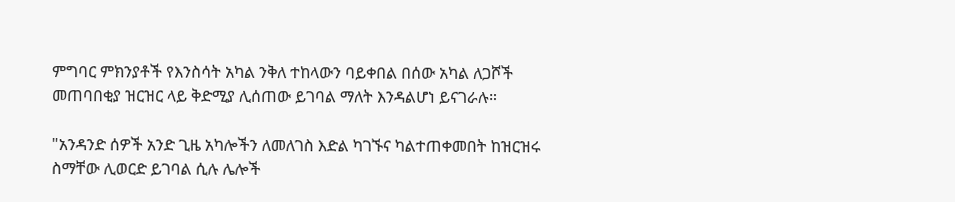ምግባር ምክንያቶች የእንስሳት አካል ንቅለ ተከላውን ባይቀበል በሰው አካል ለጋሾች መጠባበቂያ ዝርዝር ላይ ቅድሚያ ሊሰጠው ይገባል ማለት እንዳልሆነ ይናገራሉ።

"አንዳንድ ሰዎች አንድ ጊዜ አካሎችን ለመለገስ እድል ካገኙና ካልተጠቀመበት ከዝርዝሩ ስማቸው ሊወርድ ይገባል ሲሉ ሌሎች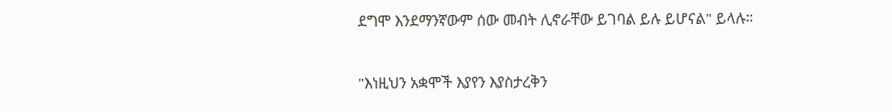ደግሞ እንደማንኛውም ሰው መብት ሊኖራቸው ይገባል ይሉ ይሆናል" ይላሉ።

"እነዚህን አቋሞች እያየን እያስታረቅን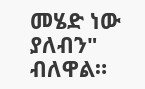መሄድ ነው ያለብን" ብለዋል።